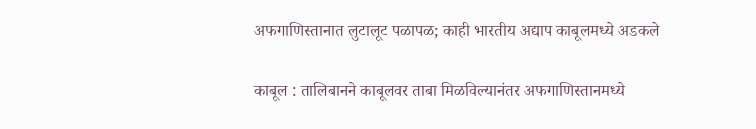अफगाणिस्तानात लुटालूट पळापळ; काही भारतीय अद्याप काबूलमध्ये अडकले

काबूल : तालिबानने काबूलवर ताबा मिळविल्यानंतर अफगाणिस्तानमध्ये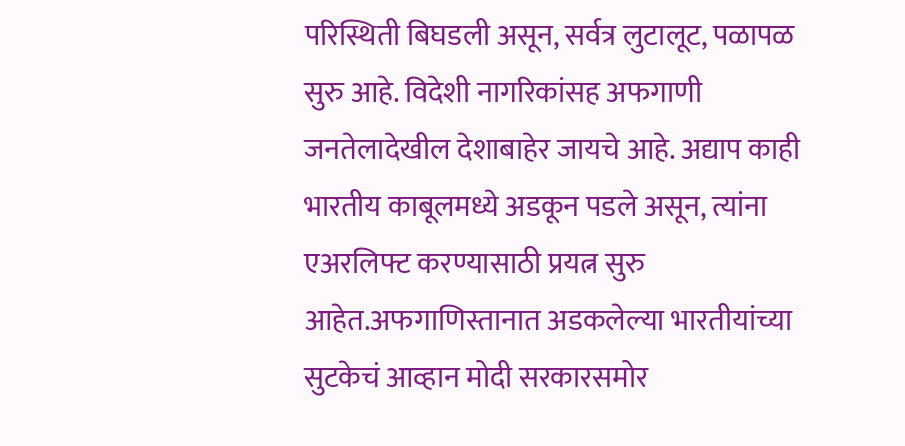परिस्थिती बिघडली असून, सर्वत्र लुटालूट, पळापळ सुरु आहे. विदेशी नागरिकांसह अफगाणी जनतेलादेखील देशाबाहेर जायचे आहे. अद्याप काही भारतीय काबूलमध्ये अडकून पडले असून, त्यांना एअरलिफ्ट करण्यासाठी प्रयत्न सुरु आहेत.अफगाणिस्तानात अडकलेल्या भारतीयांच्या सुटकेचं आव्हान मोदी सरकारसमोर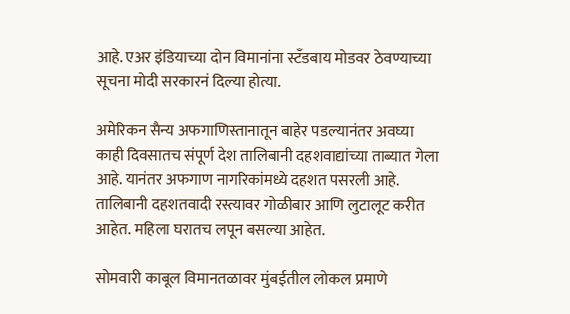आहे. एअर इंडियाच्या दोन विमानांना स्टँडबाय मोडवर ठेवण्याच्या सूचना मोदी सरकारनं दिल्या होत्या.

अमेरिकन सैन्य अफगाणिस्तानातून बाहेर पडल्यानंतर अवघ्या काही दिवसातच संपूर्ण देश तालिबानी दहशवाद्यांच्या ताब्यात गेला आहे. यानंतर अफगाण नागरिकांमध्ये दहशत पसरली आहे. तालिबानी दहशतवादी रस्त्यावर गोळीबार आणि लुटालूट करीत आहेत. महिला घरातच लपून बसल्या आहेत.

सोमवारी काबूल विमानतळावर मुंबईतील लोकल प्रमाणे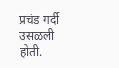प्रचंड गर्दी उसळली होती.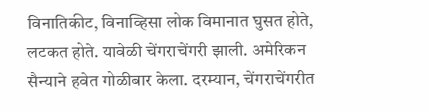विनातिकीट, विनाव्हिसा लोक विमानात घुसत होते, लटकत होते. यावेळी चेंगराचेंगरी झाली. अमेरिकन सैन्याने हवेत गोळीबार केला. दरम्यान, चेंगराचेंगरीत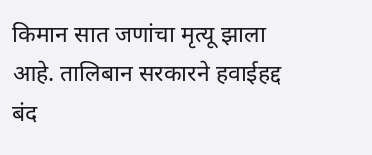किमान सात जणांचा मृत्यू झाला आहे. तालिबान सरकारने हवाईहद्द बंद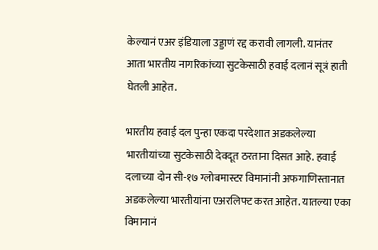केल्यानं एअर इंडियाला उड्डाणं रद्द करावी लागली. यानंतर आता भारतीय नागरिकांच्या सुटकेसाठी हवाई दलानं सूत्रं हाती घेतली आहेत.

भारतीय हवाई दल पुन्हा एकदा परदेशात अडकलेल्या भारतीयांच्या सुटकेसाठी देवदूत ठरताना दिसत आहे. हवाई दलाच्या दोन सी-१७ ग्लोबमास्टर विमानांनी अफगाणिस्तानात अडकलेल्या भारतीयांना एअरलिफ्ट करत आहेत. यातल्या एका विमानानं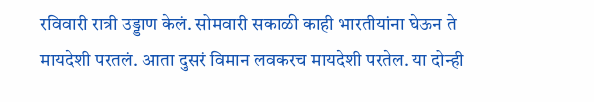रविवारी रात्री उड्डाण केलं. सोमवारी सकाळी काही भारतीयांना घेऊन ते मायदेशी परतलं. आता दुसरं विमान लवकरच मायदेशी परतेल. या दोन्ही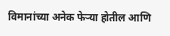विमानांच्या अनेक फेऱ्या होतील आणि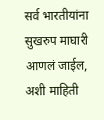सर्व भारतीयांना सुखरुप माघारी आणलं जाईल, अशी माहिती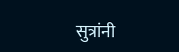सुत्रांनी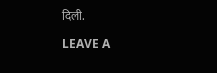दिली.

LEAVE A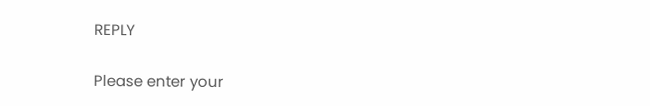REPLY

Please enter your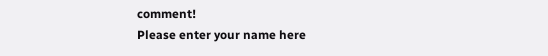comment!
Please enter your name here